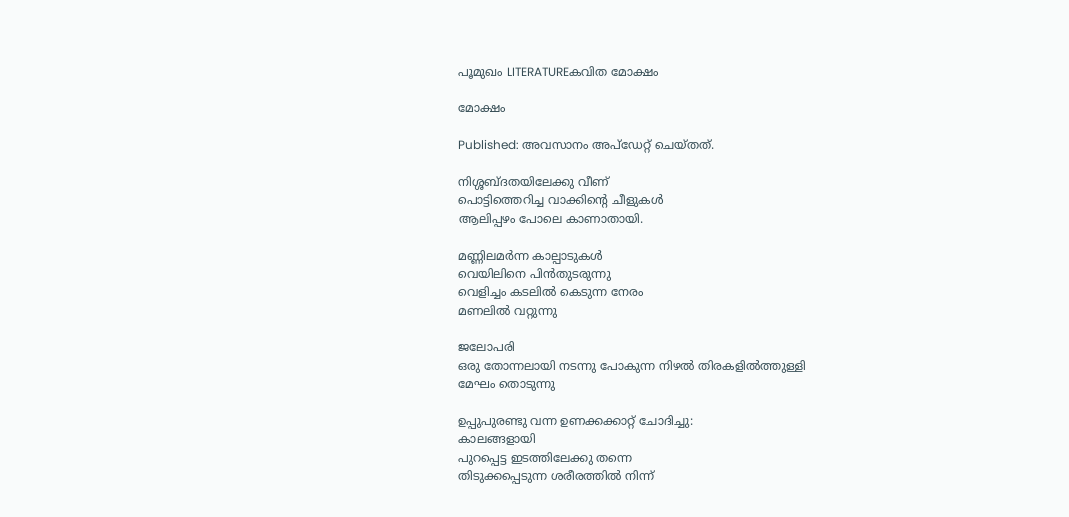പൂമുഖം LITERATUREകവിത മോക്ഷം

മോക്ഷം

Published: അവസാനം അപ്ഡേറ്റ് ചെയ്തത്.

നിശ്ശബ്ദതയിലേക്കു വീണ്
പൊട്ടിത്തെറിച്ച വാക്കിൻ്റെ ചീളുകൾ
ആലിപ്പഴം പോലെ കാണാതായി.

മണ്ണിലമർന്ന കാല്പാടുകൾ
വെയിലിനെ പിൻതുടരുന്നു
വെളിച്ചം കടലിൽ കെടുന്ന നേരം
മണലിൽ വറ്റുന്നു

ജലോപരി
ഒരു തോന്നലായി നടന്നു പോകുന്ന നിഴൽ തിരകളിൽത്തുള്ളി
മേഘം തൊടുന്നു

ഉപ്പുപുരണ്ടു വന്ന ഉണക്കക്കാറ്റ് ചോദിച്ചു:
കാലങ്ങളായി
പുറപ്പെട്ട ഇടത്തിലേക്കു തന്നെ
തിടുക്കപ്പെടുന്ന ശരീരത്തിൽ നിന്ന്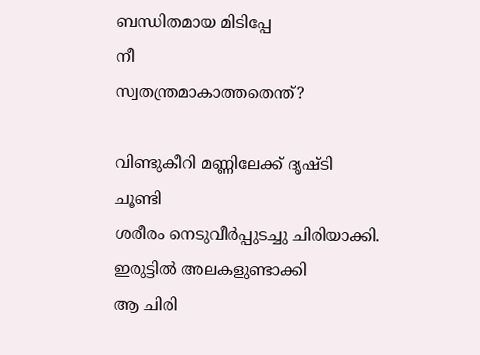ബന്ധിതമായ മിടിപ്പേ
നീ
സ്വതന്ത്രമാകാത്തതെന്ത്?

വിണ്ടുകീറി മണ്ണിലേക്ക് ദൃഷ്ടി ചൂണ്ടി
ശരീരം നെടുവീർപ്പുടച്ചു ചിരിയാക്കി.
ഇരുട്ടിൽ അലകളുണ്ടാക്കി
ആ ചിരി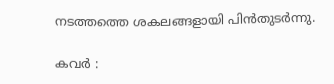നടത്തത്തെ ശകലങ്ങളായി പിൻതുടർന്നു.

കവർ :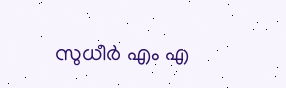സുധീർ എം എ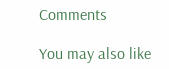Comments

You may also like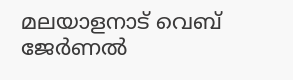മലയാളനാട് വെബ് ജേർണൽ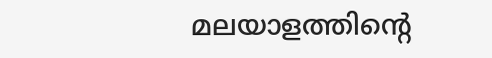മലയാളത്തിന്റെ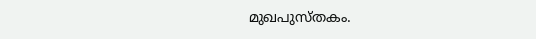മുഖപുസ്തകം.